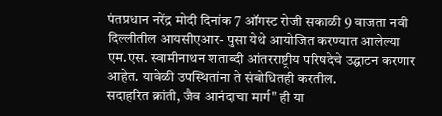पंतप्रधान नरेंद्र मोदी दिनांक 7 ऑगस्ट रोजी सकाळी 9 वाजता नवी दिल्लीतील आयसीएआर- पुसा येथे आयोजित करण्यात आलेल्या एम.एस. स्वामीनाथन शताब्दी आंतरराष्ट्रीय परिषदेचे उद्घाटन करणार आहेत. यावेळी उपस्थितांना ते संबोधितही करतील.
सदाहरित क्रांती, जैव आनंदाचा मार्ग" ही या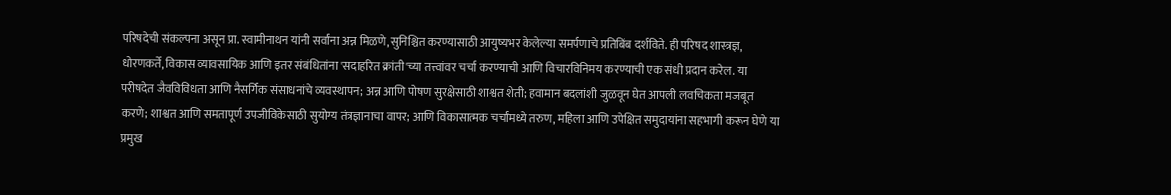परिषदेची संकल्पना असून प्रा. स्वामीनाथन यांनी सर्वांना अन्न मिळणे,सुनिश्चित करण्यासाठी आयुष्यभर केलेल्या समर्पणाचे प्रतिबिंब दर्शविते. ही परिषद शास्त्रज्ञ, धोरणकर्ते, विकास व्यावसायिक आणि इतर संबंधितांना 'सदाहरित क्रांती'च्या तत्त्वांवर चर्चा करण्याची आणि विचारविनिमय करण्याची एक संधी प्रदान करेल. या परीषदेत जैवविविधता आणि नैसर्गिक संसाधनांचे व्यवस्थापन; अन्न आणि पोषण सुरक्षेसाठी शाश्वत शेती; हवामान बदलांशी जुळवून घेत आपली लवचिकता मजबूत करणे; शाश्वत आणि समतापूर्ण उपजीविकेसाठी सुयोग्य तंत्रज्ञानाचा वापर; आणि विकासात्मक चर्चांमध्ये तरुण, महिला आणि उपेक्षित समुदायांना सहभागी करून घेणे या प्रमुख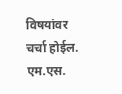विषयांवर चर्चा होईल.
एम.एस.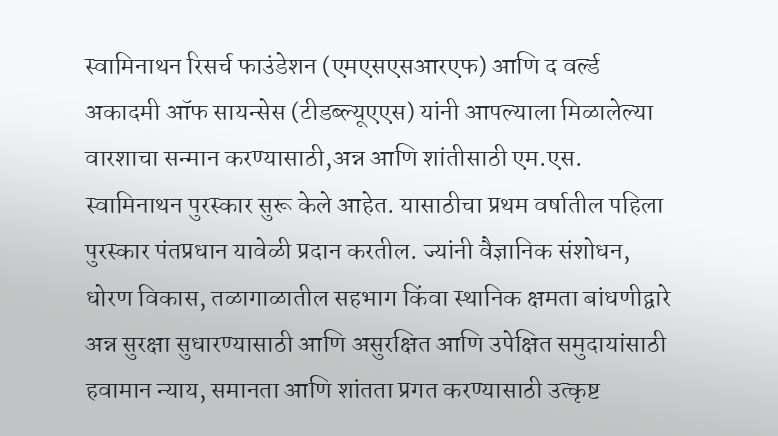स्वामिनाथन रिसर्च फाउंडेशन (एमएसएसआरएफ) आणि द वर्ल्ड अकादमी ऑफ सायन्सेस (टीडब्ल्यूएएस) यांनी आपल्याला मिळालेल्या वारशाचा सन्मान करण्यासाठी,अन्न आणि शांतीसाठी एम.एस. स्वामिनाथन पुरस्कार सुरू केले आहेत. यासाठीचा प्रथम वर्षातील पहिला पुरस्कार पंतप्रधान यावेळी प्रदान करतील. ज्यांनी वैज्ञानिक संशोधन, धोरण विकास, तळागाळातील सहभाग किंवा स्थानिक क्षमता बांधणीद्वारे अन्न सुरक्षा सुधारण्यासाठी आणि असुरक्षित आणि उपेक्षित समुदायांसाठी हवामान न्याय, समानता आणि शांतता प्रगत करण्यासाठी उत्कृष्ट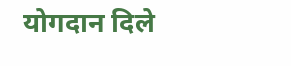योगदान दिले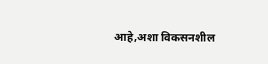आहे,अशा विकसनशील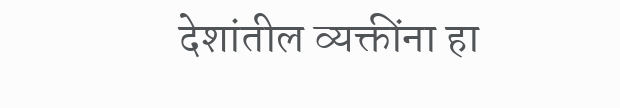देशांतील व्यक्तींना हा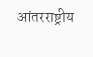आंतरराष्ट्रीय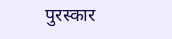पुरस्कार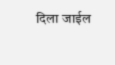दिला जाईल